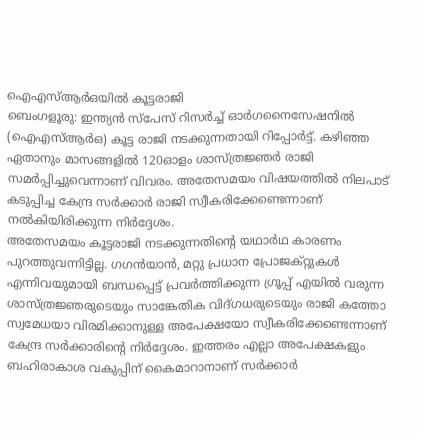ഐഎസ്ആർഒയിൽ കൂട്ടരാജി
ബെംഗളൂരു: ഇന്ത്യൻ സ്പേസ് റിസർച്ച് ഓർഗനൈസേഷനിൽ (ഐഎസ്ആർഒ) കൂട്ട രാജി നടക്കുന്നതായി റിപ്പോർട്ട്. കഴിഞ്ഞ ഏതാനും മാസങ്ങളിൽ 120ഓളം ശാസ്ത്രജ്ഞർ രാജി സമർപ്പിച്ചുവെന്നാണ് വിവരം. അതേസമയം വിഷയത്തിൽ നിലപാട് കടുപ്പിച്ച കേന്ദ്ര സർക്കാർ രാജി സ്വീകരിക്കേണ്ടെന്നാണ് നൽകിയിരിക്കുന്ന നിർദ്ദേശം.
അതേസമയം കൂട്ടരാജി നടക്കുന്നതിന്റെ യഥാർഥ കാരണം പുറത്തുവന്നിട്ടില്ല. ഗഗൻയാൻ, മറ്റു പ്രധാന പ്രോജക്റ്റുകൾ എന്നിവയുമായി ബന്ധപ്പെട്ട് പ്രവർത്തിക്കുന്ന ഗ്രൂപ്പ് എയിൽ വരുന്ന ശാസ്ത്രജ്ഞരുടെയും സാങ്കേതിക വിദ്ഗധരുടെയും രാജി കത്തോ സ്വമേധയാ വിരമിക്കാനുള്ള അപേക്ഷയോ സ്വീകരിക്കേണ്ടെന്നാണ് കേന്ദ്ര സർക്കാരിന്റെ നിർദ്ദേശം. ഇത്തരം എല്ലാ അപേക്ഷകളും ബഹിരാകാശ വകുപ്പിന് കൈമാറാനാണ് സർക്കാർ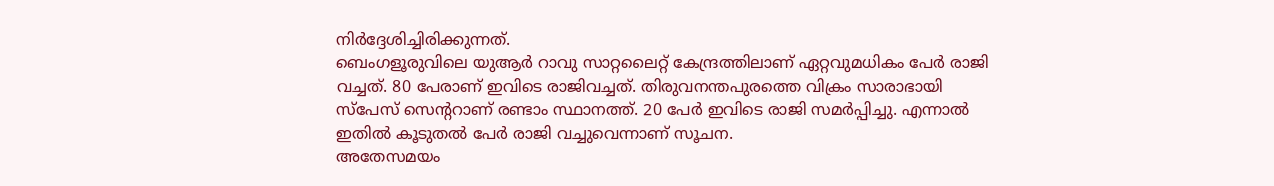നിർദ്ദേശിച്ചിരിക്കുന്നത്.
ബെംഗളൂരുവിലെ യുആർ റാവു സാറ്റലൈറ്റ് കേന്ദ്രത്തിലാണ് ഏറ്റവുമധികം പേർ രാജി വച്ചത്. 80 പേരാണ് ഇവിടെ രാജിവച്ചത്. തിരുവനന്തപുരത്തെ വിക്രം സാരാഭായി സ്പേസ് സെന്ററാണ് രണ്ടാം സ്ഥാനത്ത്. 20 പേർ ഇവിടെ രാജി സമർപ്പിച്ചു. എന്നാൽ ഇതിൽ കൂടുതൽ പേർ രാജി വച്ചുവെന്നാണ് സൂചന.
അതേസമയം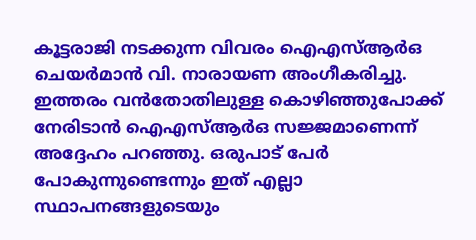കൂട്ടരാജി നടക്കുന്ന വിവരം ഐഎസ്ആർഒ ചെയർമാൻ വി. നാരായണ അംഗീകരിച്ചു. ഇത്തരം വൻതോതിലുള്ള കൊഴിഞ്ഞുപോക്ക് നേരിടാൻ ഐഎസ്ആർഒ സജ്ജമാണെന്ന് അദ്ദേഹം പറഞ്ഞു. ഒരുപാട് പേർ പോകുന്നുണ്ടെന്നും ഇത് എല്ലാ സ്ഥാപനങ്ങളുടെയും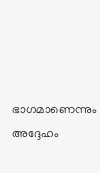ഭാഗമാണെന്നും അദ്ദേഹം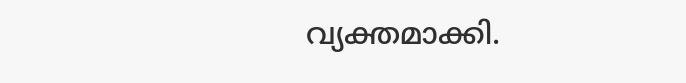വ്യക്തമാക്കി.